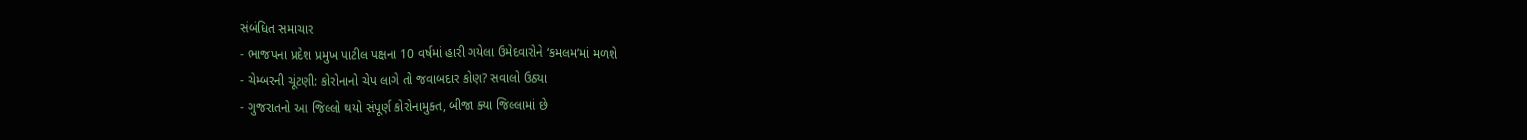સંબંધિત સમાચાર
- ભાજપના પ્રદેશ પ્રમુખ પાટીલ પક્ષના 10 વર્ષમાં હારી ગયેલા ઉમેદવારોને ‘કમલમ’માં મળશે
- ચેમ્બરની ચૂંટણી: કોરોનાનો ચેપ લાગે તો જવાબદાર કોણ? સવાલો ઉઠ્યા
- ગુજરાતનો આ જિલ્લો થયો સંપૂર્ણ કોરોનામુક્ત, બીજા ક્યા જિલ્લામાં છે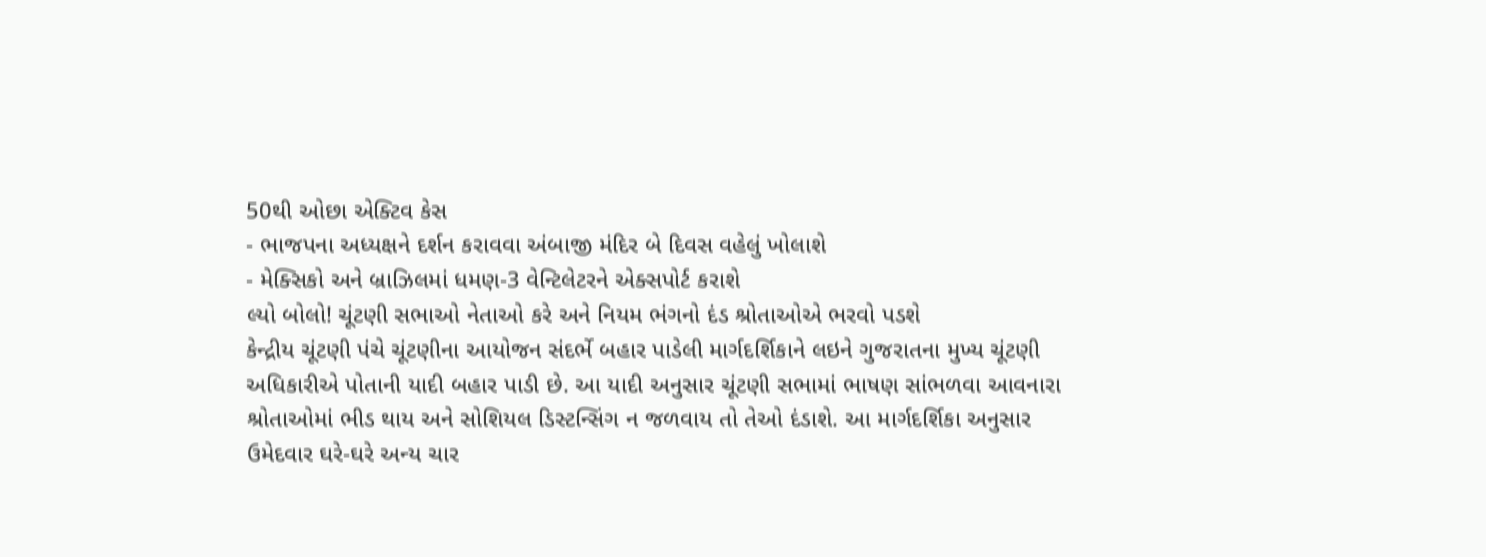50થી ઓછા એક્ટિવ કેસ
- ભાજપના અધ્યક્ષને દર્શન કરાવવા અંબાજી મંદિર બે દિવસ વહેલું ખોલાશે
- મેક્સિકો અને બ્રાઝિલમાં ધમણ-3 વેન્ટિલેટરને એક્સપોર્ટ કરાશે
લ્યો બોલો! ચૂંટણી સભાઓ નેતાઓ કરે અને નિયમ ભંગનો દંડ શ્રોતાઓએ ભરવો પડશે
કેન્દ્રીય ચૂંટણી પંચે ચૂંટણીના આયોજન સંદર્ભે બહાર પાડેલી માર્ગદર્શિકાને લઇને ગુજરાતના મુખ્ય ચૂંટણી અધિકારીએ પોતાની યાદી બહાર પાડી છે. આ યાદી અનુસાર ચૂંટણી સભામાં ભાષણ સાંભળવા આવનારા શ્રોતાઓમાં ભીડ થાય અને સોશિયલ ડિસ્ટન્સિંગ ન જળવાય તો તેઓ દંડાશે. આ માર્ગદર્શિકા અનુસાર ઉમેદવાર ઘરે-ઘરે અન્ય ચાર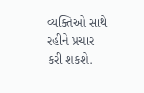વ્યક્તિઓ સાથે રહીને પ્રચાર કરી શકશે.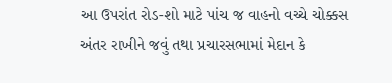આ ઉપરાંત રોડ-શો માટે પાંચ જ વાહનો વચ્ચે ચોક્કસ અંતર રાખીને જવું તથા પ્રચારસભામાં મેદાન કે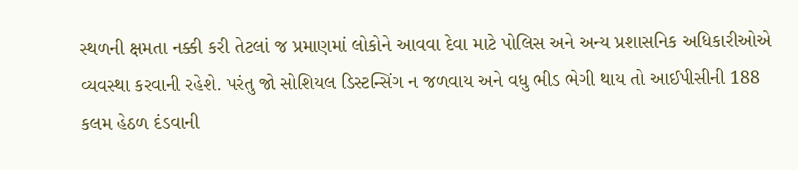સ્થળની ક્ષમતા નક્કી કરી તેટલાં જ પ્રમાણમાં લોકોને આવવા દેવા માટે પોલિસ અને અન્ય પ્રશાસનિક અધિકારીઓએ વ્યવસ્થા કરવાની રહેશે. પરંતુ જો સોશિયલ ડિસ્ટન્સિંગ ન જળવાય અને વધુ ભીડ ભેગી થાય તો આઈપીસીની 188 કલમ હેઠળ દંડવાની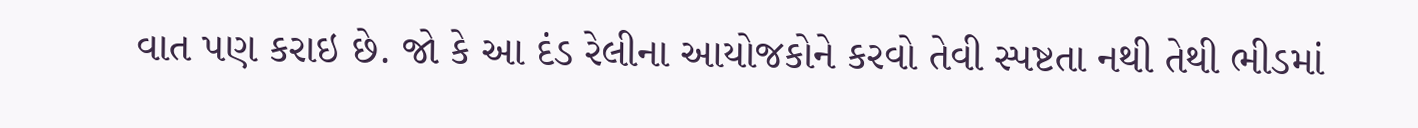વાત પણ કરાઇ છે. જો કે આ દંડ રેલીના આયોજકોને કરવો તેવી સ્પષ્ટતા નથી તેથી ભીડમાં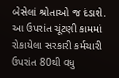બેસેલાં શ્રોતાઓ જ દંડાશે. આ ઉપરાંત ચૂંટણી કામમાં રોકાયેલા સરકારી કર્મચારી ઉપરાંત 80થી વધુ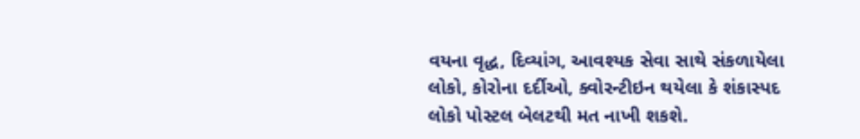વયના વૃદ્ધ, દિવ્યાંગ, આવશ્યક સેવા સાથે સંકળાયેલા લોકો, કોરોના દર્દીઓ, ક્વોરન્ટીઇન થયેલા કે શંકાસ્પદ લોકો પોસ્ટલ બેલટથી મત નાખી શકશે.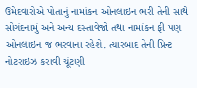ઉમેદવારોએ પોતાનું નામાંકન ઓનલાઇન ભરી તેની સાથે સોગંદનામું અને અન્ય દસ્તાવેજો તથા નામાંકન ફી પણ ઓનલાઇન જ ભરવાના રહેશે. ત્યારબાદ તેની પ્રિન્ટ નોટરાઇઝ કરાવી ચૂંટણી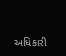અધિકારી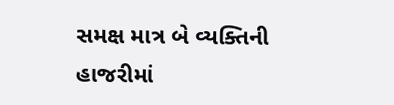સમક્ષ માત્ર બે વ્યક્તિની હાજરીમાં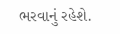ભરવાનું રહેશે.